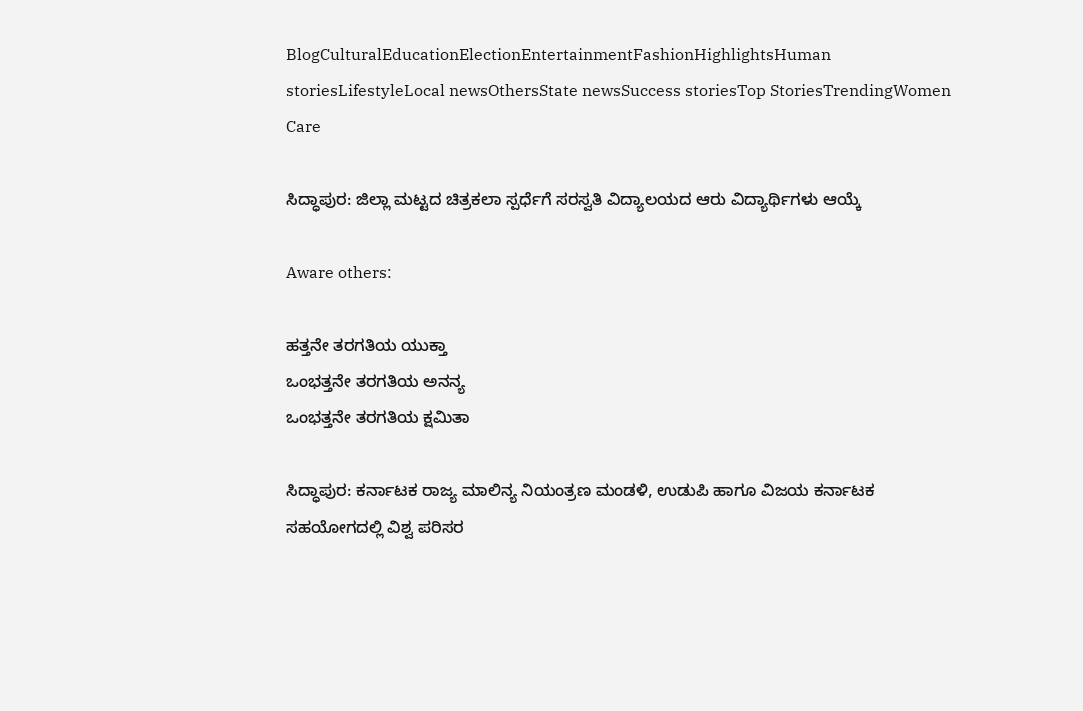BlogCulturalEducationElectionEntertainmentFashionHighlightsHuman storiesLifestyleLocal newsOthersState newsSuccess storiesTop StoriesTrendingWomen Care

ಸಿದ್ಧಾಪುರ: ಜಿಲ್ಲಾ ಮಟ್ಟದ ಚಿತ್ರಕಲಾ ಸ್ಪರ್ಧೆಗೆ ಸರಸ್ವತಿ ವಿದ್ಯಾಲಯದ ಆರು ವಿದ್ಯಾರ್ಥಿಗಳು ಆಯ್ಕೆ

Aware others:

ಹತ್ತನೇ ತರಗತಿಯ ಯುಕ್ತಾ
ಒಂಭತ್ತನೇ ತರಗತಿಯ ಅನನ್ಯ
ಒಂಭತ್ತನೇ ತರಗತಿಯ ಕ್ಷಮಿತಾ

ಸಿದ್ಧಾಪುರ: ಕರ್ನಾಟಕ ರಾಜ್ಯ ಮಾಲಿನ್ಯ ನಿಯಂತ್ರಣ ಮಂಡಳಿ, ಉಡುಪಿ ಹಾಗೂ ವಿಜಯ ಕರ್ನಾಟಕ ಸಹಯೋಗದಲ್ಲಿ ವಿಶ್ವ ಪರಿಸರ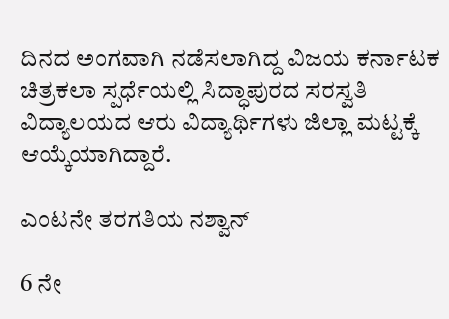ದಿನದ ಅಂಗವಾಗಿ ನಡೆಸಲಾಗಿದ್ದ ವಿಜಯ ಕರ್ನಾಟಕ ಚಿತ್ರಕಲಾ ಸ್ಪರ್ಧೆಯಲ್ಲಿ ಸಿದ್ಧಾಪುರದ ಸರಸ್ವತಿ ವಿದ್ಯಾಲಯದ ಆರು ವಿದ್ಯಾರ್ಥಿಗಳು ಜಿಲ್ಲಾ ಮಟ್ಟಕ್ಕೆ ಆಯ್ಕೆಯಾಗಿದ್ದಾರೆ.

ಎಂಟನೇ ತರಗತಿಯ ನಶ್ವಾನ್

6 ನೇ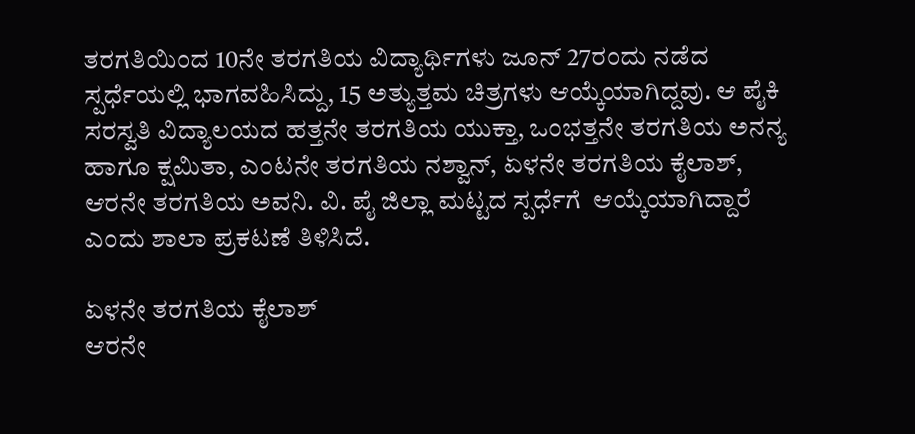ತರಗತಿಯಿಂದ 10ನೇ ತರಗತಿಯ ವಿದ್ಯಾರ್ಥಿಗಳು ಜೂನ್ 27ರಂದು ನಡೆದ ಸ್ಪರ್ಧೆಯಲ್ಲಿ ಭಾಗವಹಿಸಿದ್ದು, 15 ಅತ್ಯುತ್ತಮ ಚಿತ್ರಗಳು ಆಯ್ಕೆಯಾಗಿದ್ದವು. ಆ ಪೈಕಿ ಸರಸ್ವತಿ ವಿದ್ಯಾಲಯದ ಹತ್ತನೇ ತರಗತಿಯ ಯುಕ್ತಾ, ಒಂಭತ್ತನೇ ತರಗತಿಯ ಅನನ್ಯ ಹಾಗೂ ಕ್ಷಮಿತಾ, ಎಂಟನೇ ತರಗತಿಯ ನಶ್ವಾನ್, ಏಳನೇ ತರಗತಿಯ ಕೈಲಾಶ್, ಆರನೇ ತರಗತಿಯ ಅವನಿ. ವಿ. ಪೈ ಜಿಲ್ಲಾ ಮಟ್ಟದ ಸ್ಪರ್ಧೆಗೆ  ಆಯ್ಕೆಯಾಗಿದ್ದಾರೆ ಎಂದು ಶಾಲಾ ಪ್ರಕಟಣೆ ತಿಳಿಸಿದೆ.

ಏಳನೇ ತರಗತಿಯ ಕೈಲಾಶ್
ಆರನೇ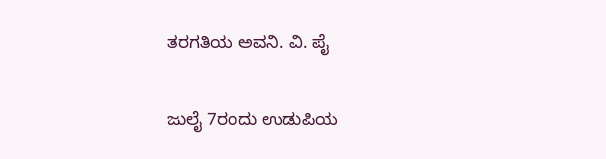ತರಗತಿಯ ಅವನಿ. ವಿ. ಪೈ

ಜುಲೈ 7ರಂದು ಉಡುಪಿಯ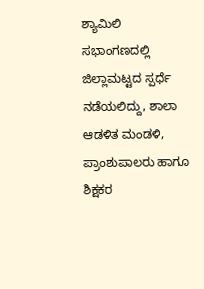ಶ್ಯಾಮಿಲಿ ಸಭಾಂಗಣದಲ್ಲಿ ಜಿಲ್ಲಾ‌ಮಟ್ಟದ ಸ್ಪರ್ಧೆ ನಡೆಯಲಿದ್ದು, ಶಾಲಾ ಆಡಳಿತ ಮಂಡಳಿ, ಪ್ರಾಂಶುಪಾಲರು ಹಾಗೂ ಶಿಕ್ಷಕರ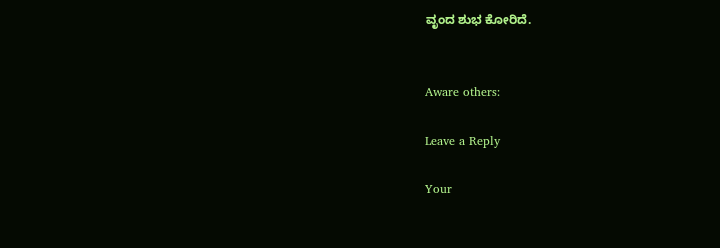ವೃಂದ ಶುಭ ಕೋರಿದೆ.


Aware others:

Leave a Reply

Your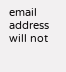email address will not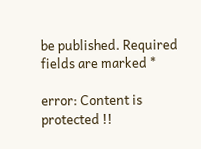be published. Required fields are marked *

error: Content is protected !!